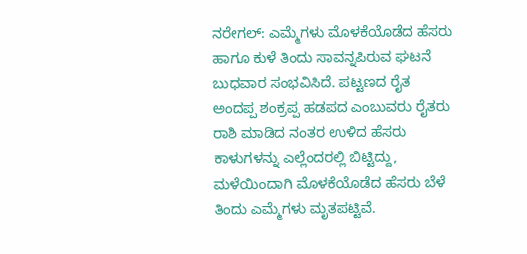ನರೇಗಲ್: ಎಮ್ಮೆಗಳು ಮೊಳಕೆಯೊಡೆದ ಹೆಸರು ಹಾಗೂ ಕುಳೆ ತಿಂದು ಸಾವನ್ನಪಿರುವ ಘಟನೆ ಬುಧವಾರ ಸಂಭವಿಸಿದೆ. ಪಟ್ಟಣದ ರೈತ ಅಂದಪ್ಪ ಶಂಕ್ರಪ್ಪ ಹಡಪದ ಎಂಬುವರು ರೈತರು ರಾಶಿ ಮಾಡಿದ ನಂತರ ಉಳಿದ ಹೆಸರು ಕಾಳುಗಳನ್ನು ಎಲ್ಲೆಂದರಲ್ಲಿ ಬಿಟ್ಟಿದ್ದು, ಮಳೆಯಿಂದಾಗಿ ಮೊಳಕೆಯೊಡೆದ ಹೆಸರು ಬೆಳೆ ತಿಂದು ಎಮ್ಮೆಗಳು ಮೃತಪಟ್ಟಿವೆ.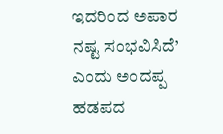ಇದರಿಂದ ಅಪಾರ ನಷ್ಟ ಸಂಭವಿಸಿದೆ’ ಎಂದು ಅಂದಪ್ಪ ಹಡಪದ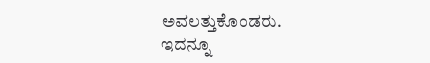ಅವಲತ್ತುಕೊಂಡರು.
ಇದನ್ನೂ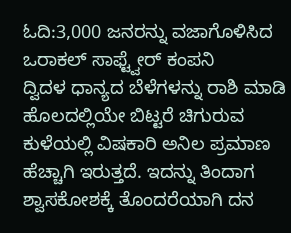ಓದಿ:3,000 ಜನರನ್ನು ವಜಾಗೊಳಿಸಿದ ಒರಾಕಲ್ ಸಾಫ್ಟ್ವೇರ್ ಕಂಪನಿ
ದ್ವಿದಳ ಧಾನ್ಯದ ಬೆಳೆಗಳನ್ನು ರಾಶಿ ಮಾಡಿ ಹೊಲದಲ್ಲಿಯೇ ಬಿಟ್ಟರೆ ಚಿಗುರುವ ಕುಳೆಯಲ್ಲಿ ವಿಷಕಾರಿ ಅನಿಲ ಪ್ರಮಾಣ ಹೆಚ್ಚಾಗಿ ಇರುತ್ತದೆ. ಇದನ್ನು ತಿಂದಾಗ ಶ್ವಾಸಕೋಶಕ್ಕೆ ತೊಂದರೆಯಾಗಿ ದನ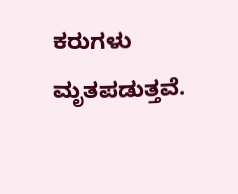ಕರುಗಳು ಮೃತಪಡುತ್ತವೆ.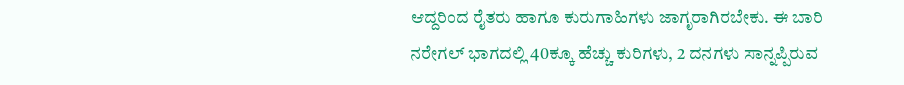ಆದ್ದರಿಂದ ರೈತರು ಹಾಗೂ ಕುರುಗಾಹಿಗಳು ಜಾಗೃರಾಗಿರಬೇಕು. ಈ ಬಾರಿ ನರೇಗಲ್ ಭಾಗದಲ್ಲಿ 40ಕ್ಕೂ ಹೆಚ್ಚು ಕುರಿಗಳು, 2 ದನಗಳು ಸಾನ್ನಪ್ಪಿರುವ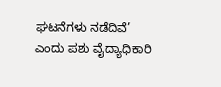ಘಟನೆಗಳು ನಡೆದಿವೆ’ ಎಂದು ಪಶು ವೈದ್ಯಾಧಿಕಾರಿ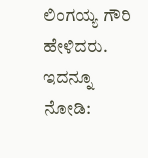ಲಿಂಗಯ್ಯ ಗೌರಿ ಹೇಳಿದರು.
ಇದನ್ನೂ ನೋಡಿ: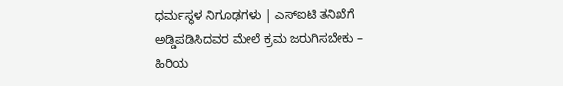ಧರ್ಮಸ್ಥಳ ನಿಗೂಢಗಳು | ಎಸ್ಐಟಿ ತನಿಖೆಗೆ ಅಡ್ಡಿಪಡಿಸಿದವರ ಮೇಲೆ ಕ್ರಮ ಜರುಗಿಸಬೇಕು – ಹಿರಿಯ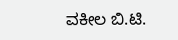ವಕೀಲ ಬಿ.ಟಿ.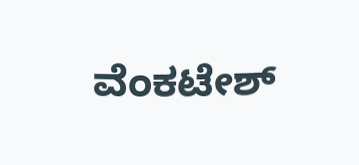ವೆಂಕಟೇಶ್